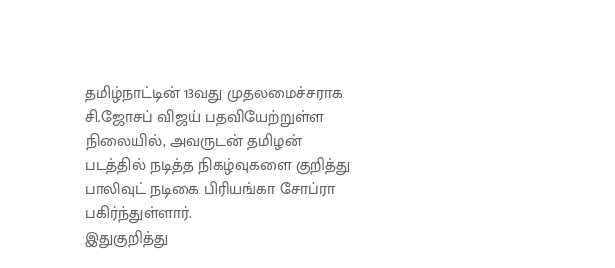தமிழ்நாட்டின் 13வது முதலமைச்சராக சி.ஜோசப் விஜய் பதவியேற்றுள்ள நிலையில், அவருடன் தமிழன் படத்தில் நடித்த நிகழ்வுகளை குறித்து பாலிவுட் நடிகை பிரியங்கா சோப்ரா பகிர்ந்துள்ளார்.
இதுகுறித்து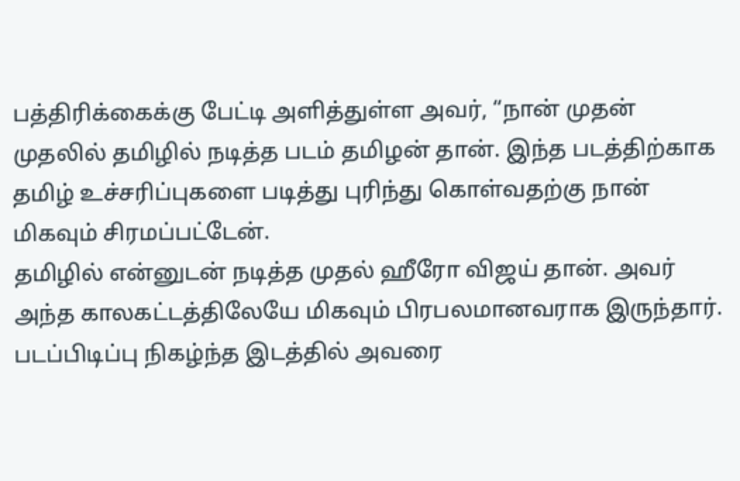பத்திரிக்கைக்கு பேட்டி அளித்துள்ள அவர், “நான் முதன் முதலில் தமிழில் நடித்த படம் தமிழன் தான். இந்த படத்திற்காக தமிழ் உச்சரிப்புகளை படித்து புரிந்து கொள்வதற்கு நான் மிகவும் சிரமப்பட்டேன்.
தமிழில் என்னுடன் நடித்த முதல் ஹீரோ விஜய் தான். அவர் அந்த காலகட்டத்திலேயே மிகவும் பிரபலமானவராக இருந்தார். படப்பிடிப்பு நிகழ்ந்த இடத்தில் அவரை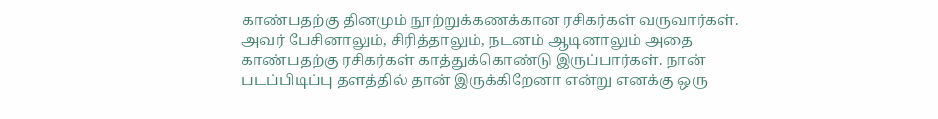காண்பதற்கு தினமும் நூற்றுக்கணக்கான ரசிகர்கள் வருவார்கள்.
அவர் பேசினாலும், சிரித்தாலும், நடனம் ஆடினாலும் அதை காண்பதற்கு ரசிகர்கள் காத்துக்கொண்டு இருப்பார்கள். நான் படப்பிடிப்பு தளத்தில் தான் இருக்கிறேனா என்று எனக்கு ஒரு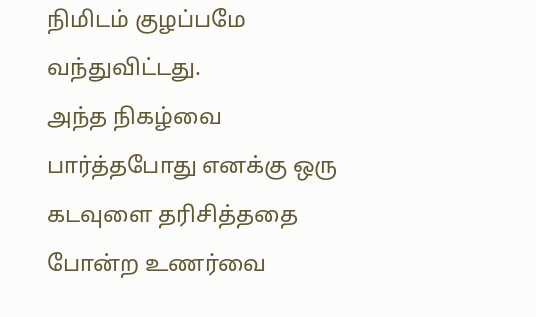நிமிடம் குழப்பமே வந்துவிட்டது.
அந்த நிகழ்வை பார்த்தபோது எனக்கு ஒரு கடவுளை தரிசித்ததை போன்ற உணர்வை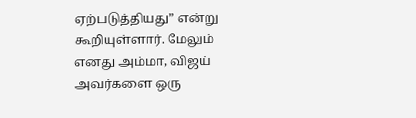ஏற்படுத்தியது” என்று கூறியுள்ளார். மேலும் எனது அம்மா, விஜய் அவர்களை ஒரு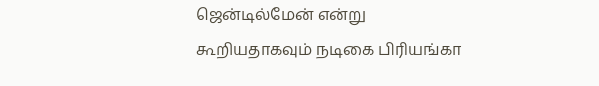ஜென்டில்மேன் என்று கூறியதாகவும் நடிகை பிரியங்கா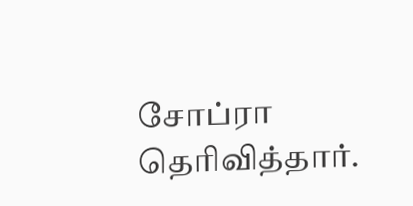சோப்ரா தெரிவித்தார்.